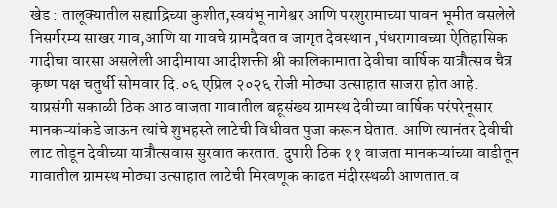खेड : तालूक्यातील सह्याद्रिच्या कुशीत,स्वयंभू नागेश्वर आणि परशुरामाच्या पावन भूमीत वसलेले निसर्गरम्य साखर गाव,आणि या गावचे ग्रामदैवत व जागृत देवस्थान ,पंधरागावच्या ऐतिहासिक गादीचा वारसा असलेली आदीमाया आदीशक्ती श्री कालिकामाता देवीचा वार्षिक यात्रौत्सव चैत्र कृष्ण पक्ष चतुर्थी सोमवार दि.०६ एप्रिल २०२६ रोजी मोठ्या उत्साहात साजरा होत आहे.
याप्रसंगी सकाळी ठिक आठ वाजता गावातील बहूसंख्य ग्रामस्थ देवीच्या वार्षिक परंपरेनूसार मानकऱ्यांकडे जाऊन त्यांचे शुभहस्ते लाटेची विधीवत पुजा करून घेतात. आणि त्यानंतर देवीची लाट तोडून देवीच्या यात्रौत्सवास सुरवात करतात. दुपारी ठिक ११ वाजता मानकऱ्यांच्या वाडीतून गावातील ग्रामस्थ मोठ्या उत्साहात लाटेची मिरवणूक काढत मंदीरस्थळी आणतात.व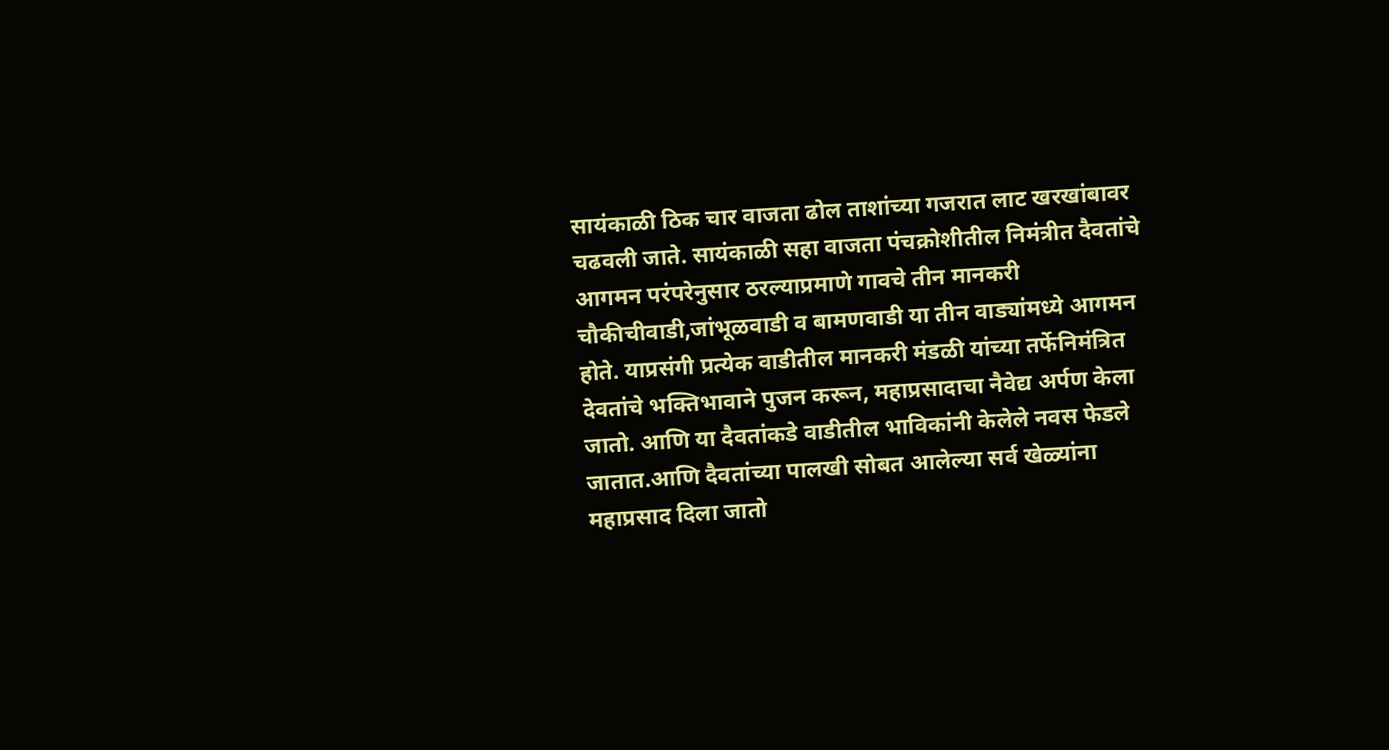सायंकाळी ठिक चार वाजता ढोल ताशांच्या गजरात लाट खरखांबावर चढवली जाते. सायंकाळी सहा वाजता पंचक्रोशीतील निमंत्रीत दैवतांचे आगमन परंपरेनुसार ठरल्याप्रमाणे गावचे तीन मानकरी चौकीचीवाडी,जांभूळवाडी व बामणवाडी या तीन वाड्यांमध्ये आगमन होते. याप्रसंगी प्रत्येक वाडीतील मानकरी मंडळी यांच्या तर्फेनिमंत्रित देवतांचे भक्तिभावाने पुजन करून, महाप्रसादाचा नैवेद्य अर्पण केला जातो. आणि या दैवतांकडे वाडीतील भाविकांनी केलेले नवस फेडले जातात.आणि दैवतांच्या पालखी सोबत आलेल्या सर्व खेळ्यांना महाप्रसाद दिला जातो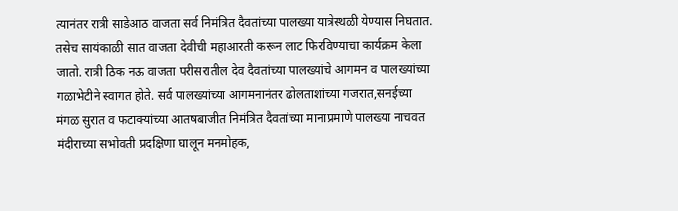त्यानंतर रात्री साडेआठ वाजता सर्व निमंत्रित दैवतांच्या पालख्या यात्रेस्थळी येण्यास निघतात.
तसेच सायंकाळी सात वाजता देवीची महाआरती करून लाट फिरविण्याचा कार्यक्रम केला जातो. रात्री ठिक नऊ वाजता परीसरातील देव दैवतांच्या पालख्यांचे आगमन व पालख्यांच्या गळाभेटीने स्वागत होते. सर्व पालख्यांच्या आगमनानंतर ढोलताशांच्या गजरात,सनईच्या मंगळ सुरात व फटाक्यांच्या आतषबाजीत निमंत्रित दैवतांच्या मानाप्रमाणे पालख्या नाचवत मंदीराच्या सभोवती प्रदक्षिणा घालून मनमोहक,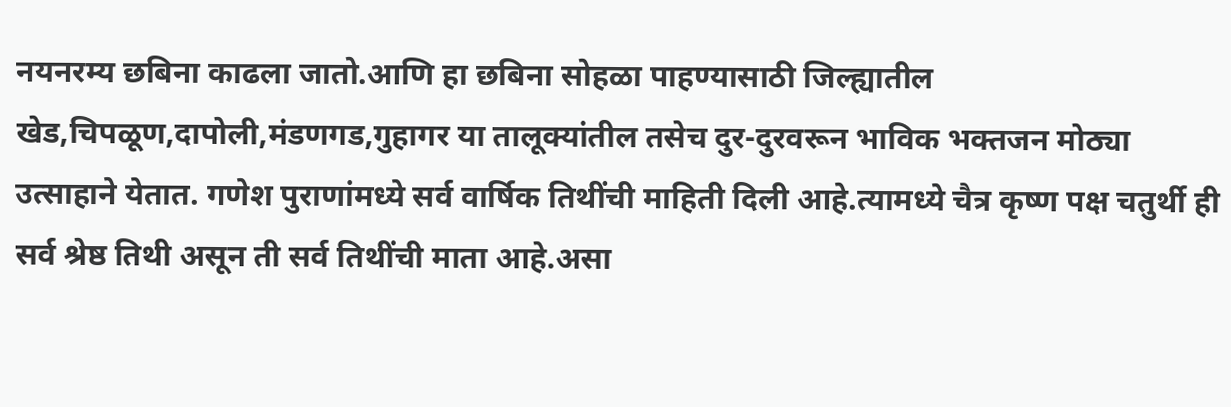नयनरम्य छबिना काढला जातो.आणि हा छबिना सोहळा पाहण्यासाठी जिल्ह्यातील खेड,चिपळूण,दापोली,मंडणगड,गुहागर या तालूक्यांतील तसेच दुर-दुरवरून भाविक भक्तजन मोठ्या उत्साहाने येतात. गणेश पुराणांमध्ये सर्व वार्षिक तिथींची माहिती दिली आहे.त्यामध्ये चैत्र कृष्ण पक्ष चतुर्थी ही सर्व श्रेष्ठ तिथी असून ती सर्व तिथींची माता आहे.असा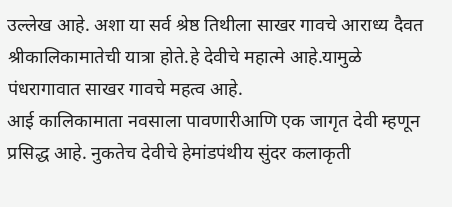उल्लेख आहे. अशा या सर्व श्रेष्ठ तिथीला साखर गावचे आराध्य दैवत श्रीकालिकामातेची यात्रा होते.हे देवीचे महात्मे आहे.यामुळे पंधरागावात साखर गावचे महत्व आहे.
आई कालिकामाता नवसाला पावणारीआणि एक जागृत देवी म्हणून प्रसिद्ध आहे. नुकतेच देवीचे हेमांडपंथीय सुंदर कलाकृती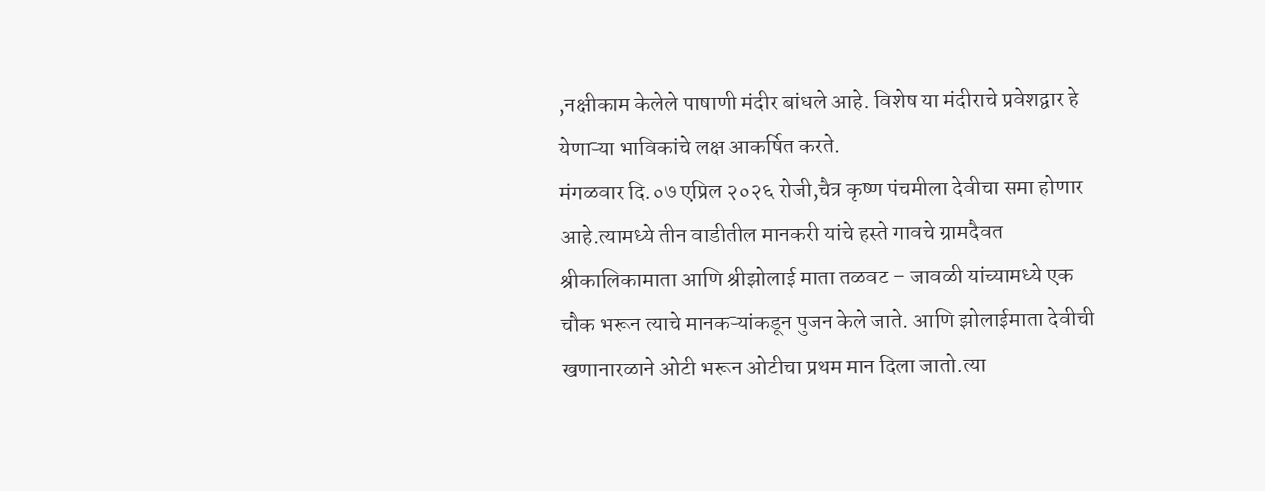,नक्षीकाम केलेले पाषाणी मंदीर बांधले आहे. विशेष या मंदीराचे प्रवेशद्वार हे येणाऱ्या भाविकांचे लक्ष आकर्षित करते.
मंगळवार दि.०७ एप्रिल २०२६ रोजी,चैत्र कृष्ण पंचमीला देवीचा समा होणार आहे.त्यामध्ये तीन वाडीतील मानकरी यांचे हस्ते गावचे ग्रामदैवत श्रीकालिकामाता आणि श्रीझोलाई माता तळवट – जावळी यांच्यामध्ये एक चौक भरून त्याचे मानकऱ्यांकडून पुजन केले जाते. आणि झोलाईमाता देवीची खणानारळाने ओटी भरून ओटीचा प्रथम मान दिला जातो.त्या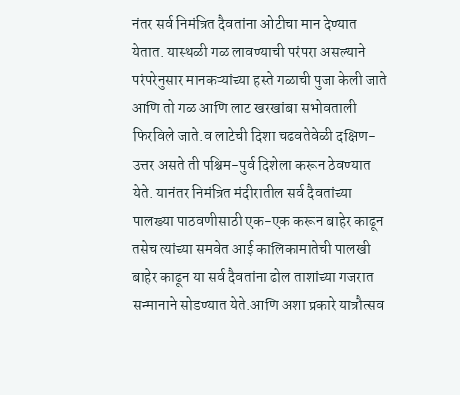नंतर सर्व निमंत्रित दैवतांना ओटीचा मान देण्यात येतात. यास्थळी गळ लावण्याची परंपरा असल्याने परंपरेनुसार मानकऱ्यांच्या हस्ते गळाची पुजा केली जाते आणि तो गळ आणि लाट खरखांबा सभोवताली फिरविले जाते.व लाटेची दिशा चढवतेवेळी दक्षिण-उत्तर असते ती पश्चिम-पुर्व दिशेला करून ठेवण्यात येते. यानंतर निमंत्रित मंदीरातील सर्व दैवतांच्या पालख्या पाठवणीसाठी एक-एक करून बाहेर काढून तसेच त्यांच्या समवेत आई कालिकामातेची पालखी बाहेर काढून या सर्व दैवतांना ढोल ताशांच्या गजरात सन्मानाने सोडण्यात येते.आणि अशा प्रकारे यात्रौत्सव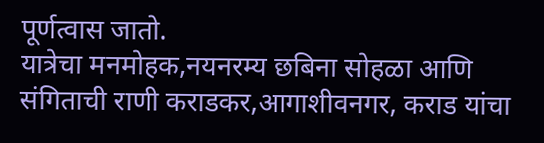पूर्णत्वास जातो.
यात्रेचा मनमोहक,नयनरम्य छबिना सोहळा आणि संगिताची राणी कराडकर,आगाशीवनगर, कराड यांचा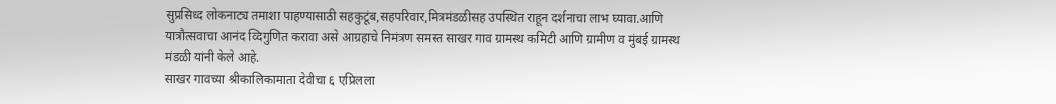सुप्रसिध्द लोकनाट्य तमाशा पाहण्यासाठी सहकुटूंब,सहपरिवार,मित्रमंडळीसह उपस्थित राहून दर्शनाचा लाभ घ्यावा.आणि यात्रौत्सवाचा आनंद व्दिगुणित करावा असे आग्रहाचे निमंत्रण समस्त साखर गाव ग्रामस्थ कमिटी आणि ग्रामीण व मुंबई ग्रामस्थ मंडळी यांनी केले आहे.
साखर गावच्या श्रीकालिकामाता देवीचा ६ एप्रिलला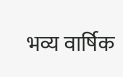भव्य वार्षिक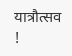यात्रौत्सव !